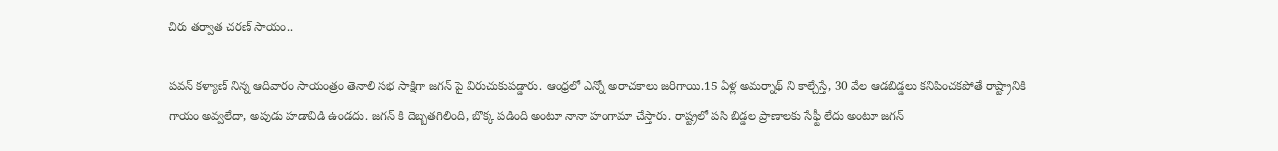చిరు తర్వాత చరణ్ సాయం..

పవన్ కళ్యాణ్ నిన్న ఆదివారం సాయంత్రం తెనాలి సభ సాక్షిగా జగన్ పై విరుచుకుపడ్డారు. ఆంధ్రలో ఎన్నో అరాచకాలు జరిగాయి.15 ఏళ్ల అమర్నాథ్ ని కాల్చేస్తే, 30 వేల ఆడబిడ్డలు కనిపించకపోతే రాష్ట్రానికి గాయం అవ్వలేదా, అపుడు హడావిడి ఉండదు. జగన్ కి దెబ్బతగిలింది, బొక్క పడింది అంటూ నానా హంగామా చేస్తారు. రాష్ట్రలో పసి బిడ్డల ప్రాణాలకు సేఫ్టీ లేదు అంటూ జగన్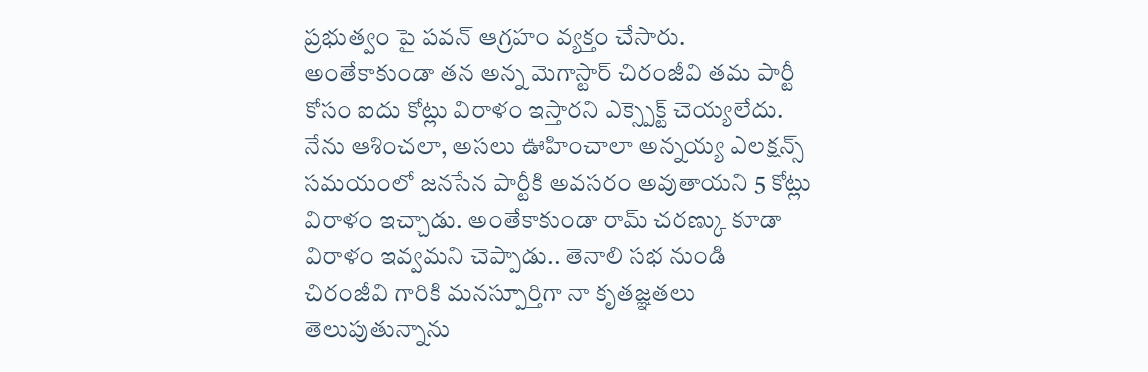ప్రభుత్వం పై పవన్ ఆగ్రహం వ్యక్తం చేసారు.
అంతేకాకుండా తన అన్న మెగాస్టార్ చిరంజీవి తమ పార్టీ కోసం ఐదు కోట్లు విరాళం ఇస్తారని ఎక్స్పెక్ట్ చెయ్యలేదు. నేను ఆశించలా, అసలు ఊహించాలా అన్నయ్య ఎలక్షన్స్ సమయంలో జనసేన పార్టీకి అవసరం అవుతాయని 5 కోట్లు విరాళం ఇచ్చాడు. అంతేకాకుండా రామ్ చరణ్కు కూడా విరాళం ఇవ్వమని చెప్పాడు.. తెనాలి సభ నుండి చిరంజీవి గారికి మనస్పూర్తిగా నా కృతజ్ఞతలు తెలుపుతున్నాను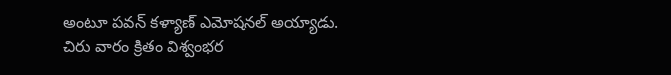అంటూ పవన్ కళ్యాణ్ ఎమోషనల్ అయ్యాడు.
చిరు వారం క్రితం విశ్వంభర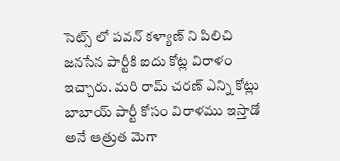సెట్స్ లో పవన్ కళ్యాణ్ ని పిలిచి జనసేన పార్టీకి ఐదు కోట్ల విరాళం ఇచ్చారు. మరి రామ్ చరణ్ ఎన్ని కోట్లు బాబాయ్ పార్టీ కోసం విరాళము ఇస్తాడో అనే ఆత్రుత మెగా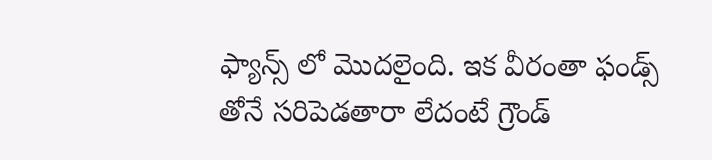ఫ్యాన్స్ లో మొదలైంది. ఇక వీరంతా ఫండ్స్ తోనే సరిపెడతారా లేదంటే గ్రౌండ్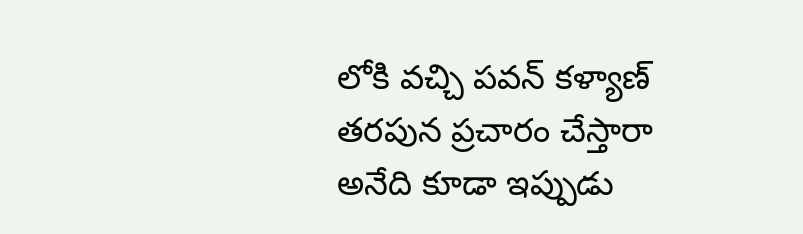లోకి వచ్చి పవన్ కళ్యాణ్ తరపున ప్రచారం చేస్తారా అనేది కూడా ఇప్పుడు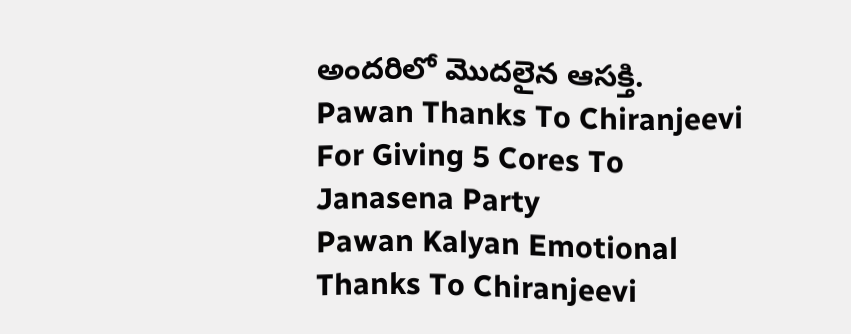అందరిలో మొదలైన ఆసక్తి.
Pawan Thanks To Chiranjeevi For Giving 5 Cores To Janasena Party
Pawan Kalyan Emotional Thanks To Chiranjeevi